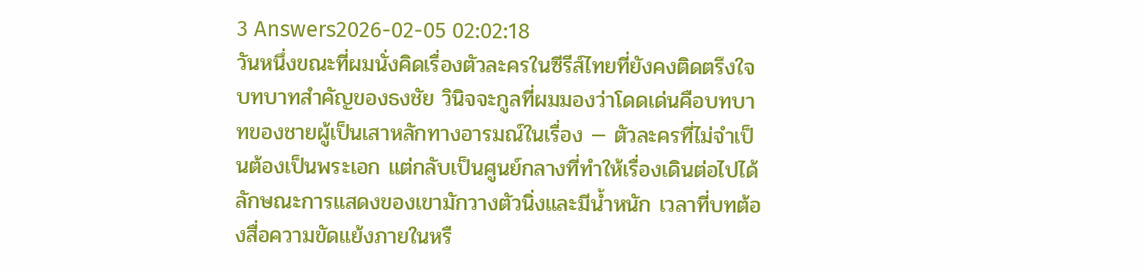3 Answers2026-02-05 02:02:18
วันหนึ่งขณะที่ผมนั่งคิดเรื่องตัวละครในซีรีส์ไทยที่ยังคงติดตรึงใจ บทบาทสำคัญของธงชัย วินิจจะกูลที่ผมมองว่าโดดเด่นคือบทบาทของชายผู้เป็นเสาหลักทางอารมณ์ในเรื่อง — ตัวละครที่ไม่จำเป็นต้องเป็นพระเอก แต่กลับเป็นศูนย์กลางที่ทำให้เรื่องเดินต่อไปได้
ลักษณะการแสดงของเขามักวางตัวนิ่งและมีน้ำหนัก เวลาที่บทต้องสื่อความขัดแย้งภายในหรื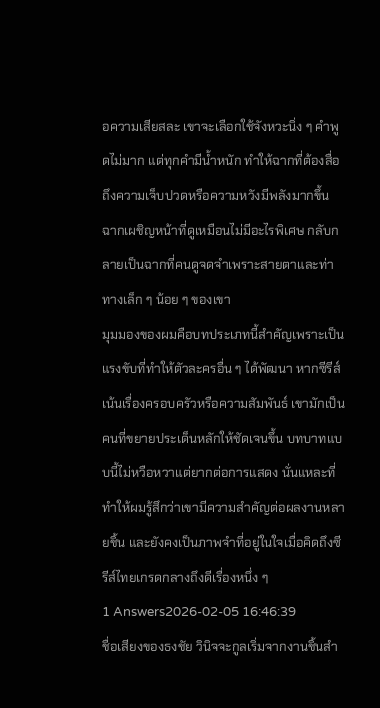อความเสียสละ เขาจะเลือกใช้จังหวะนิ่ง ๆ คำพูดไม่มาก แต่ทุกคำมีน้ำหนัก ทำให้ฉากที่ต้องสื่อถึงความเจ็บปวดหรือความหวังมีพลังมากขึ้น ฉากเผชิญหน้าที่ดูเหมือนไม่มีอะไรพิเศษ กลับกลายเป็นฉากที่คนดูจดจำเพราะสายตาและท่าทางเล็ก ๆ น้อย ๆ ของเขา
มุมมองของผมคือบทประเภทนี้สำคัญเพราะเป็นแรงขับที่ทำให้ตัวละครอื่น ๆ ได้พัฒนา หากซีรีส์เน้นเรื่องครอบครัวหรือความสัมพันธ์ เขามักเป็นคนที่ขยายประเด็นหลักให้ชัดเจนขึ้น บทบาทแบบนี้ไม่หวือหวาแต่ยากต่อการแสดง นั่นแหละที่ทำให้ผมรู้สึกว่าเขามีความสำคัญต่อผลงานหลายชิ้น และยังคงเป็นภาพจำที่อยู่ในใจเมื่อคิดถึงซีรีส์ไทยเกรดกลางถึงดีเรื่องหนึ่ง ๆ
1 Answers2026-02-05 16:46:39
ชื่อเสียงของธงชัย วินิจจะกูลเริ่มจากงานชิ้นสำ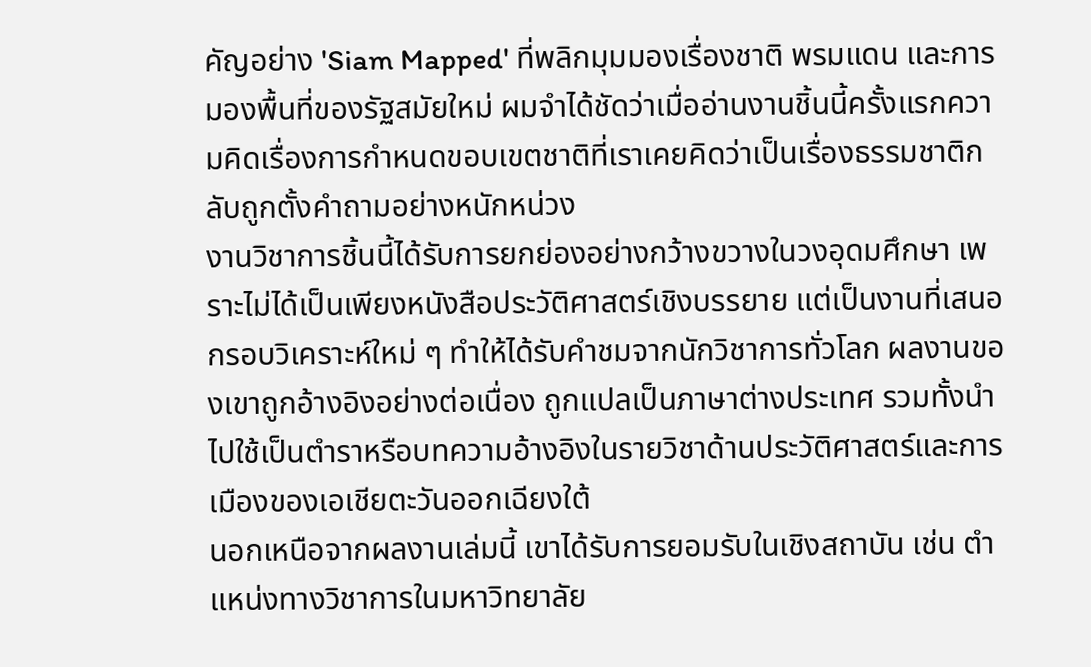คัญอย่าง 'Siam Mapped' ที่พลิกมุมมองเรื่องชาติ พรมแดน และการมองพื้นที่ของรัฐสมัยใหม่ ผมจำได้ชัดว่าเมื่ออ่านงานชิ้นนี้ครั้งแรกความคิดเรื่องการกำหนดขอบเขตชาติที่เราเคยคิดว่าเป็นเรื่องธรรมชาติกลับถูกตั้งคำถามอย่างหนักหน่วง
งานวิชาการชิ้นนี้ได้รับการยกย่องอย่างกว้างขวางในวงอุดมศึกษา เพราะไม่ได้เป็นเพียงหนังสือประวัติศาสตร์เชิงบรรยาย แต่เป็นงานที่เสนอกรอบวิเคราะห์ใหม่ ๆ ทำให้ได้รับคำชมจากนักวิชาการทั่วโลก ผลงานของเขาถูกอ้างอิงอย่างต่อเนื่อง ถูกแปลเป็นภาษาต่างประเทศ รวมทั้งนำไปใช้เป็นตำราหรือบทความอ้างอิงในรายวิชาด้านประวัติศาสตร์และการเมืองของเอเชียตะวันออกเฉียงใต้
นอกเหนือจากผลงานเล่มนี้ เขาได้รับการยอมรับในเชิงสถาบัน เช่น ตำแหน่งทางวิชาการในมหาวิทยาลัย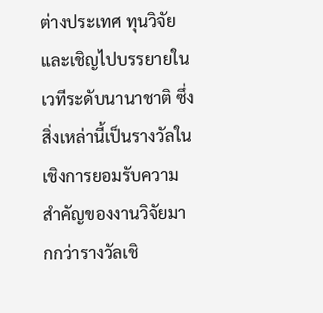ต่างประเทศ ทุนวิจัยและเชิญไปบรรยายในเวทีระดับนานาชาติ ซึ่งสิ่งเหล่านี้เป็นรางวัลในเชิงการยอมรับความสำคัญของงานวิจัยมากกว่ารางวัลเชิ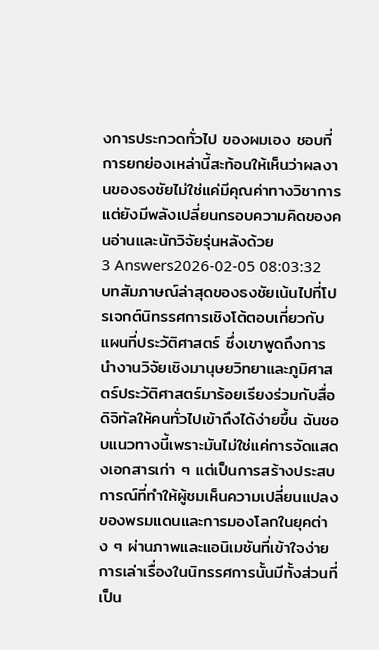งการประกวดทั่วไป ของผมเอง ชอบที่การยกย่องเหล่านี้สะท้อนให้เห็นว่าผลงานของธงชัยไม่ใช่แค่มีคุณค่าทางวิชาการ แต่ยังมีพลังเปลี่ยนกรอบความคิดของคนอ่านและนักวิจัยรุ่นหลังด้วย
3 Answers2026-02-05 08:03:32
บทสัมภาษณ์ล่าสุดของธงชัยเน้นไปที่โปรเจกต์นิทรรศการเชิงโต้ตอบเกี่ยวกับแผนที่ประวัติศาสตร์ ซึ่งเขาพูดถึงการนำงานวิจัยเชิงมานุษยวิทยาและภูมิศาสตร์ประวัติศาสตร์มาร้อยเรียงร่วมกับสื่อดิจิทัลให้คนทั่วไปเข้าถึงได้ง่ายขึ้น ฉันชอบแนวทางนี้เพราะมันไม่ใช่แค่การจัดแสดงเอกสารเก่า ๆ แต่เป็นการสร้างประสบการณ์ที่ทำให้ผู้ชมเห็นความเปลี่ยนแปลงของพรมแดนและการมองโลกในยุคต่าง ๆ ผ่านภาพและแอนิเมชันที่เข้าใจง่าย
การเล่าเรื่องในนิทรรศการนั้นมีทั้งส่วนที่เป็น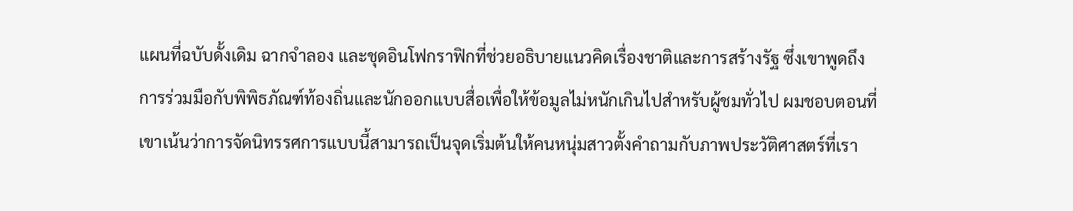แผนที่ฉบับดั้งเดิม ฉากจำลอง และชุดอินโฟกราฟิกที่ช่วยอธิบายแนวคิดเรื่องชาติและการสร้างรัฐ ซึ่งเขาพูดถึงการร่วมมือกับพิพิธภัณฑ์ท้องถิ่นและนักออกแบบสื่อเพื่อให้ข้อมูลไม่หนักเกินไปสำหรับผู้ชมทั่วไป ผมชอบตอนที่เขาเน้นว่าการจัดนิทรรศการแบบนี้สามารถเป็นจุดเริ่มต้นให้คนหนุ่มสาวตั้งคำถามกับภาพประวัติศาสตร์ที่เรา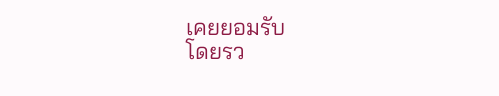เคยยอมรับ
โดยรว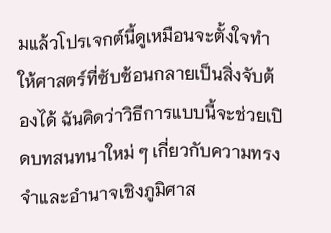มแล้วโปรเจกต์นี้ดูเหมือนจะตั้งใจทำให้ศาสตร์ที่ซับซ้อนกลายเป็นสิ่งจับต้องได้ ฉันคิดว่าวิธีการแบบนี้จะช่วยเปิดบทสนทนาใหม่ ๆ เกี่ยวกับความทรงจำและอำนาจเชิงภูมิศาส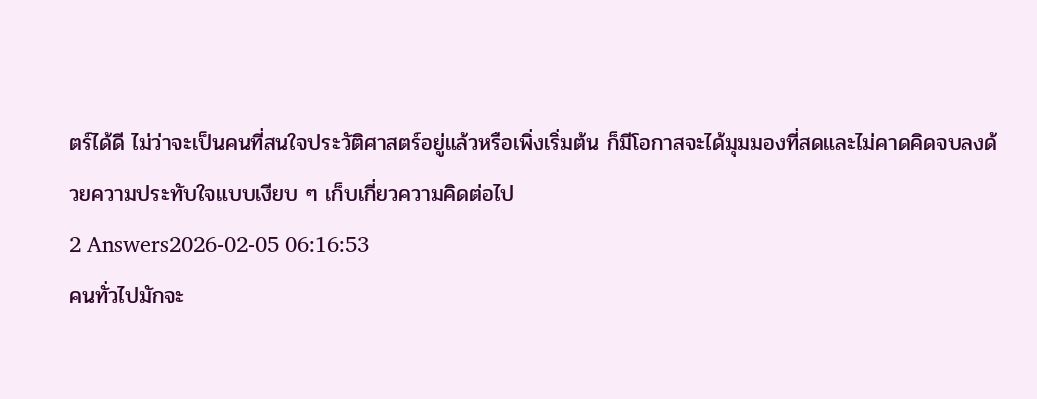ตร์ได้ดี ไม่ว่าจะเป็นคนที่สนใจประวัติศาสตร์อยู่แล้วหรือเพิ่งเริ่มต้น ก็มีโอกาสจะได้มุมมองที่สดและไม่คาดคิดจบลงด้วยความประทับใจแบบเงียบ ๆ เก็บเกี่ยวความคิดต่อไป
2 Answers2026-02-05 06:16:53
คนทั่วไปมักจะ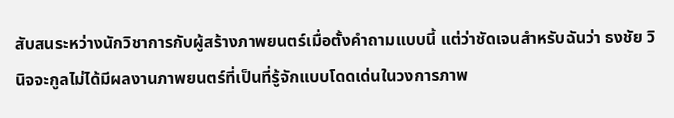สับสนระหว่างนักวิชาการกับผู้สร้างภาพยนตร์เมื่อตั้งคำถามแบบนี้ แต่ว่าชัดเจนสำหรับฉันว่า ธงชัย วินิจจะกูลไม่ได้มีผลงานภาพยนตร์ที่เป็นที่รู้จักแบบโดดเด่นในวงการภาพ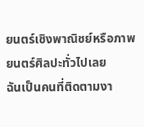ยนตร์เชิงพาณิชย์หรือภาพยนตร์ศิลปะทั่วไปเลย
ฉันเป็นคนที่ติดตามงา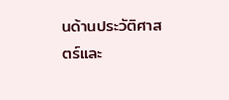นด้านประวัติศาสตร์และ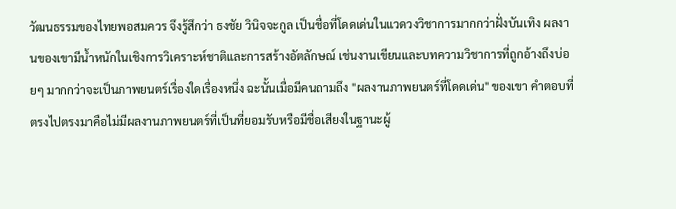วัฒนธรรมของไทยพอสมควร จึงรู้สึกว่า ธงชัย วินิจจะกูล เป็นชื่อที่โดดเด่นในแวดวงวิชาการมากกว่าฝั่งบันเทิง ผลงานของเขามีน้ำหนักในเชิงการวิเคราะห์ชาติและการสร้างอัตลักษณ์ เช่นงานเขียนและบทความวิชาการที่ถูกอ้างถึงบ่อยๆ มากกว่าจะเป็นภาพยนตร์เรื่องใดเรื่องหนึ่ง ฉะนั้นเมื่อมีคนถามถึง "ผลงานภาพยนตร์ที่โดดเด่น" ของเขา คำตอบที่ตรงไปตรงมาคือไม่มีผลงานภาพยนตร์ที่เป็นที่ยอมรับหรือมีชื่อเสียงในฐานะผู้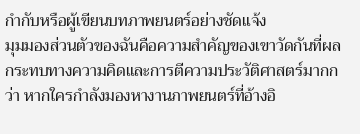กำกับหรือผู้เขียนบทภาพยนตร์อย่างชัดแจ้ง
มุมมองส่วนตัวของฉันคือความสำคัญของเขาวัดกันที่ผลกระทบทางความคิดและการตีความประวัติศาสตร์มากกว่า หากใครกำลังมองหางานภาพยนตร์ที่อ้างอิ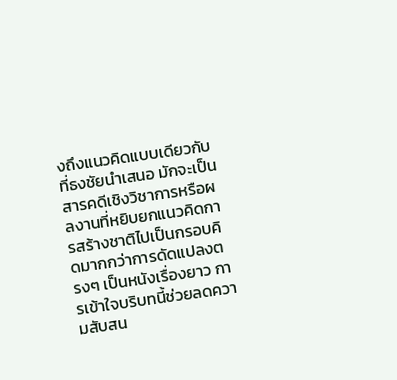งถึงแนวคิดแบบเดียวกับที่ธงชัยนำเสนอ มักจะเป็นสารคดีเชิงวิชาการหรือผลงานที่หยิบยกแนวคิดการสร้างชาติไปเป็นกรอบคิดมากกว่าการดัดแปลงตรงๆ เป็นหนังเรื่องยาว การเข้าใจบริบทนี้ช่วยลดความสับสน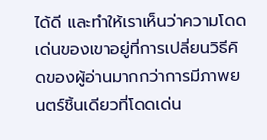ได้ดี และทำให้เราเห็นว่าความโดดเด่นของเขาอยู่ที่การเปลี่ยนวิธีคิดของผู้อ่านมากกว่าการมีภาพยนตร์ชิ้นเดียวที่โดดเด่น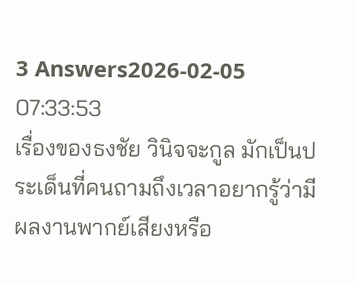3 Answers2026-02-05 07:33:53
เรื่องของธงชัย วินิจจะกูล มักเป็นประเด็นที่คนถามถึงเวลาอยากรู้ว่ามีผลงานพากย์เสียงหรือ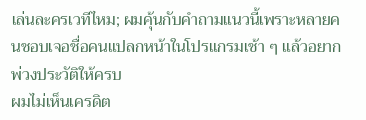เล่นละครเวทีไหม; ผมคุ้นกับคำถามแนวนี้เพราะหลายคนชอบเจอชื่อคนแปลกหน้าในโปรแกรมเช้า ๆ แล้วอยากพ่วงประวัติให้ครบ
ผมไม่เห็นเครดิต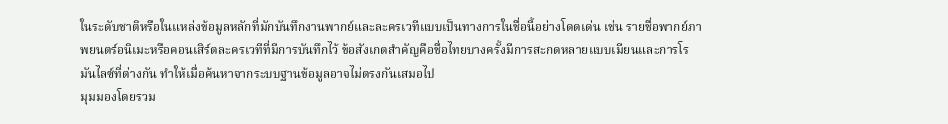ในระดับชาติหรือในแหล่งข้อมูลหลักที่มักบันทึกงานพากย์และละครเวทีแบบเป็นทางการในชื่อนี้อย่างโดดเด่น เช่น รายชื่อพากย์ภาพยนตร์อนิเมะหรือคอนเสิร์ตละครเวทีที่มีการบันทึกไว้ ข้อสังเกตสำคัญคือชื่อไทยบางครั้งมีการสะกดหลายแบบเมียนและการโรมันไลซ์ที่ต่างกัน ทำให้เมื่อค้นหาจากระบบฐานข้อมูลอาจไม่ตรงกันเสมอไป
มุมมองโดยรวม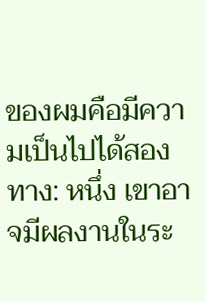ของผมคือมีความเป็นไปได้สองทาง: หนึ่ง เขาอาจมีผลงานในระ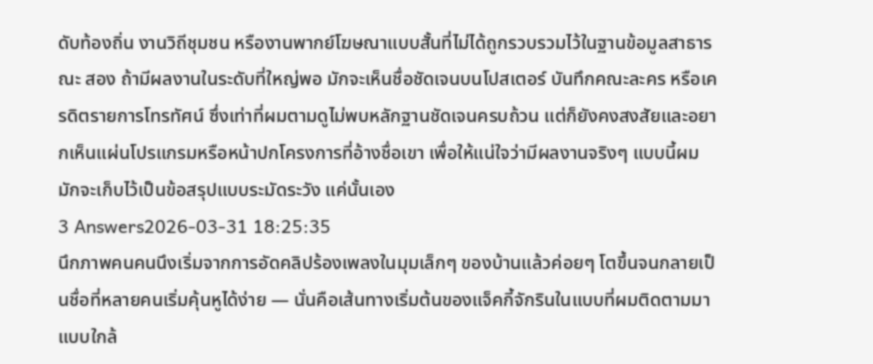ดับท้องถิ่น งานวิถีชุมชน หรืองานพากย์โฆษณาแบบสั้นที่ไม่ได้ถูกรวบรวมไว้ในฐานข้อมูลสาธารณะ สอง ถ้ามีผลงานในระดับที่ใหญ่พอ มักจะเห็นชื่อชัดเจนบนโปสเตอร์ บันทึกคณะละคร หรือเครดิตรายการโทรทัศน์ ซึ่งเท่าที่ผมตามดูไม่พบหลักฐานชัดเจนครบถ้วน แต่ก็ยังคงสงสัยและอยากเห็นแผ่นโปรแกรมหรือหน้าปกโครงการที่อ้างชื่อเขา เพื่อให้แน่ใจว่ามีผลงานจริงๆ แบบนี้ผมมักจะเก็บไว้เป็นข้อสรุปแบบระมัดระวัง แค่นั้นเอง
3 Answers2026-03-31 18:25:35
นึกภาพคนคนนึงเริ่มจากการอัดคลิปร้องเพลงในมุมเล็กๆ ของบ้านแล้วค่อยๆ โตขึ้นจนกลายเป็นชื่อที่หลายคนเริ่มคุ้นหูได้ง่าย — นั่นคือเส้นทางเริ่มต้นของแจ็คกี้จักรินในแบบที่ผมติดตามมาแบบใกล้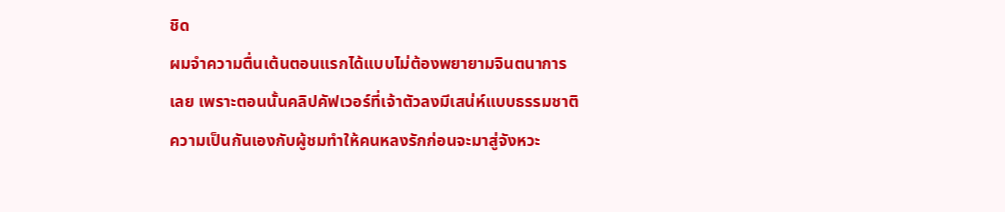ชิด
ผมจำความตื่นเต้นตอนแรกได้แบบไม่ต้องพยายามจินตนาการเลย เพราะตอนนั้นคลิปคัฟเวอร์ที่เจ้าตัวลงมีเสน่ห์แบบธรรมชาติ ความเป็นกันเองกับผู้ชมทำให้คนหลงรักก่อนจะมาสู่จังหวะ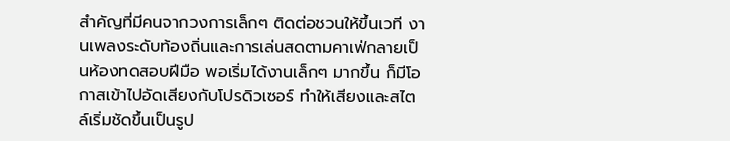สำคัญที่มีคนจากวงการเล็กๆ ติดต่อชวนให้ขึ้นเวที งานเพลงระดับท้องถิ่นและการเล่นสดตามคาเฟ่กลายเป็นห้องทดสอบฝีมือ พอเริ่มได้งานเล็กๆ มากขึ้น ก็มีโอกาสเข้าไปอัดเสียงกับโปรดิวเซอร์ ทำให้เสียงและสไตล์เริ่มชัดขึ้นเป็นรูป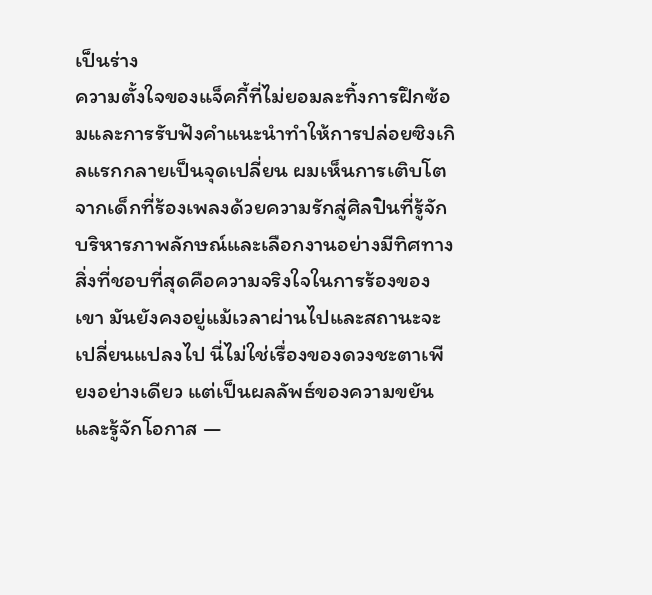เป็นร่าง
ความตั้งใจของแจ็คกี้ที่ไม่ยอมละทิ้งการฝึกซ้อมและการรับฟังคำแนะนำทำให้การปล่อยซิงเกิลแรกกลายเป็นจุดเปลี่ยน ผมเห็นการเติบโตจากเด็กที่ร้องเพลงด้วยความรักสู่ศิลปินที่รู้จักบริหารภาพลักษณ์และเลือกงานอย่างมีทิศทาง สิ่งที่ชอบที่สุดคือความจริงใจในการร้องของเขา มันยังคงอยู่แม้เวลาผ่านไปและสถานะจะเปลี่ยนแปลงไป นี่ไม่ใช่เรื่องของดวงชะตาเพียงอย่างเดียว แต่เป็นผลลัพธ์ของความขยันและรู้จักโอกาส —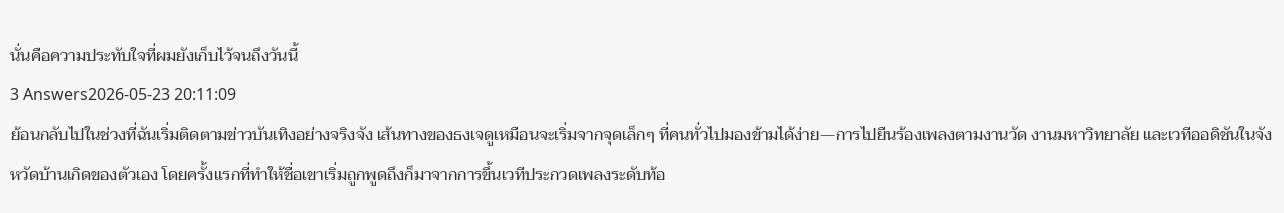นั่นคือความประทับใจที่ผมยังเก็บไว้จนถึงวันนี้
3 Answers2026-05-23 20:11:09
ย้อนกลับไปในช่วงที่ฉันเริ่มติดตามข่าวบันเทิงอย่างจริงจัง เส้นทางของธงเจดูเหมือนจะเริ่มจากจุดเล็กๆ ที่คนทั่วไปมองข้ามได้ง่าย—การไปยืนร้องเพลงตามงานวัด งานมหาวิทยาลัย และเวทีออดิชันในจังหวัดบ้านเกิดของตัวเอง โดยครั้งแรกที่ทำให้ชื่อเขาเริ่มถูกพูดถึงก็มาจากการขึ้นเวทีประกวดเพลงระดับท้อ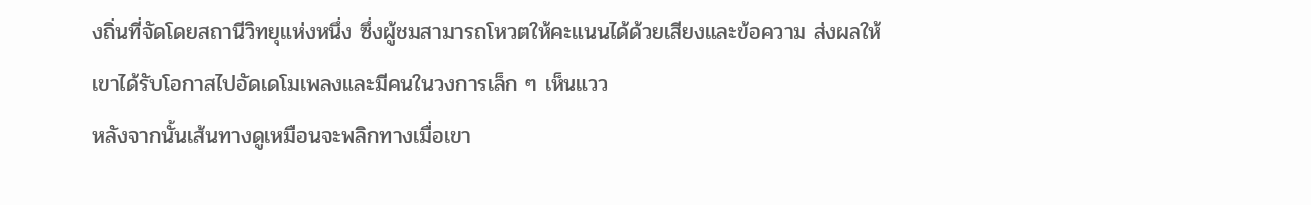งถิ่นที่จัดโดยสถานีวิทยุแห่งหนึ่ง ซึ่งผู้ชมสามารถโหวตให้คะแนนได้ด้วยเสียงและข้อความ ส่งผลให้เขาได้รับโอกาสไปอัดเดโมเพลงและมีคนในวงการเล็ก ๆ เห็นแวว
หลังจากนั้นเส้นทางดูเหมือนจะพลิกทางเมื่อเขา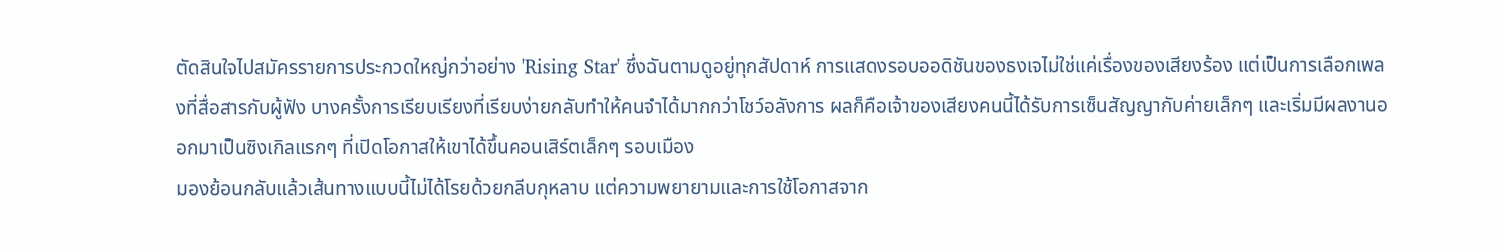ตัดสินใจไปสมัครรายการประกวดใหญ่กว่าอย่าง 'Rising Star' ซึ่งฉันตามดูอยู่ทุกสัปดาห์ การแสดงรอบออดิชันของธงเจไม่ใช่แค่เรื่องของเสียงร้อง แต่เป็นการเลือกเพลงที่สื่อสารกับผู้ฟัง บางครั้งการเรียบเรียงที่เรียบง่ายกลับทำให้คนจำได้มากกว่าโชว์อลังการ ผลก็คือเจ้าของเสียงคนนี้ได้รับการเซ็นสัญญากับค่ายเล็กๆ และเริ่มมีผลงานออกมาเป็นซิงเกิลแรกๆ ที่เปิดโอกาสให้เขาได้ขึ้นคอนเสิร์ตเล็กๆ รอบเมือง
มองย้อนกลับแล้วเส้นทางแบบนี้ไม่ได้โรยด้วยกลีบกุหลาบ แต่ความพยายามและการใช้โอกาสจาก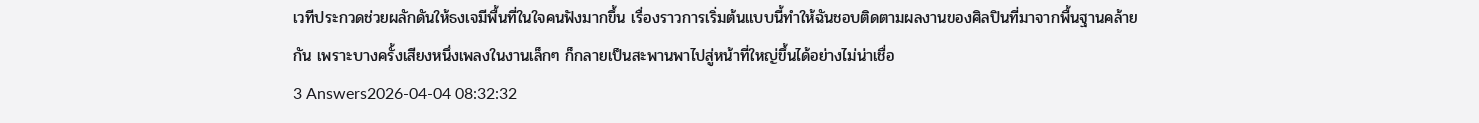เวทีประกวดช่วยผลักดันให้ธงเจมีพื้นที่ในใจคนฟังมากขึ้น เรื่องราวการเริ่มต้นแบบนี้ทำให้ฉันชอบติดตามผลงานของศิลปินที่มาจากพื้นฐานคล้ายกัน เพราะบางครั้งเสียงหนึ่งเพลงในงานเล็กๆ ก็กลายเป็นสะพานพาไปสู่หน้าที่ใหญ่ขึ้นได้อย่างไม่น่าเชื่อ
3 Answers2026-04-04 08:32:32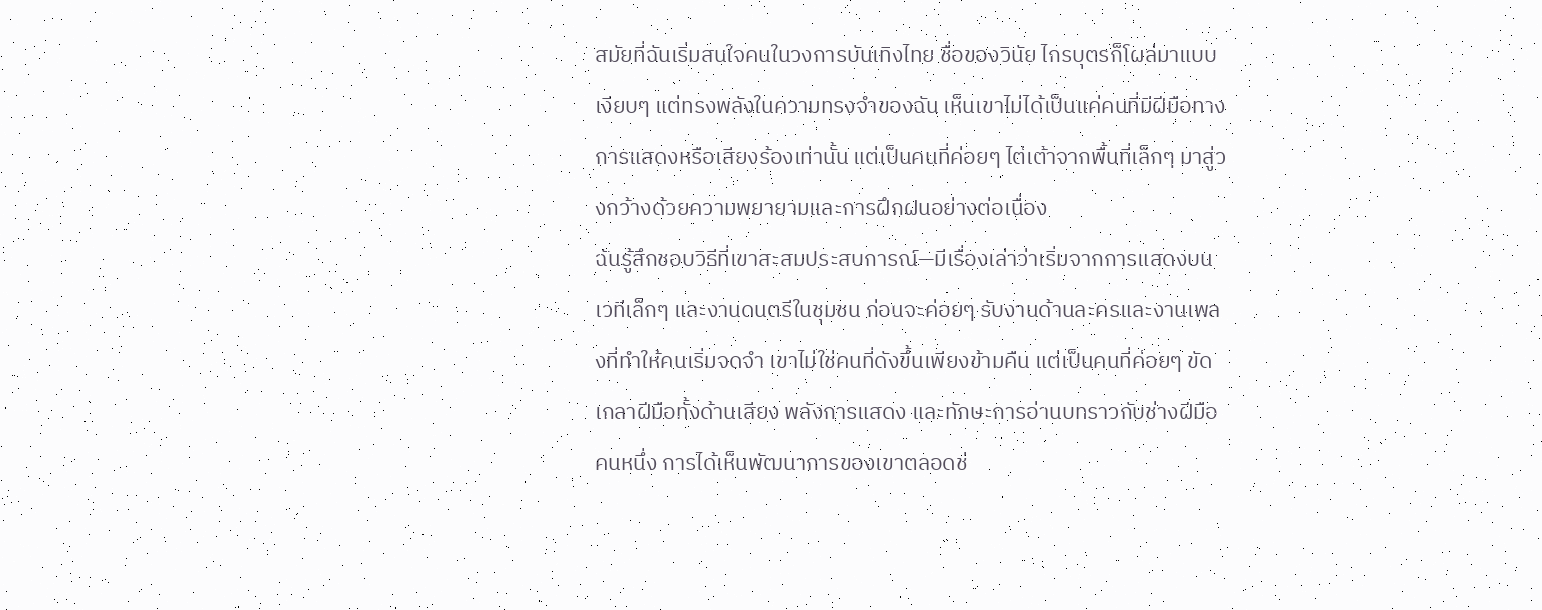สมัยที่ฉันเริ่มสนใจคนในวงการบันเทิงไทย ชื่อของวินัย ไกรบุตรก็โผล่มาแบบเงียบๆ แต่ทรงพลังในความทรงจำของฉัน เห็นเขาไม่ได้เป็นแค่คนที่มีฝีมือทางการแสดงหรือเสียงร้องเท่านั้น แต่เป็นคนที่ค่อยๆ ไต่เต้าจากพื้นที่เล็กๆ มาสู่วงกว้างด้วยความพยายามและการฝึกฝนอย่างต่อเนื่อง
ฉันรู้สึกชอบวิธีที่เขาสะสมประสบการณ์—มีเรื่องเล่าว่าเริ่มจากการแสดงบนเวทีเล็กๆ และงานดนตรีในชุมชน ก่อนจะค่อยๆ รับงานด้านละครและงานเพลงที่ทำให้คนเริ่มจดจำ เขาไม่ใช่คนที่ดังขึ้นเพียงข้ามคืน แต่เป็นคนที่ค่อยๆ ขัดเกลาฝีมือทั้งด้านเสียง พลังการแสดง และทักษะการอ่านบทราวกับช่างฝีมือคนหนึ่ง การได้เห็นพัฒนาการของเขาตลอดช่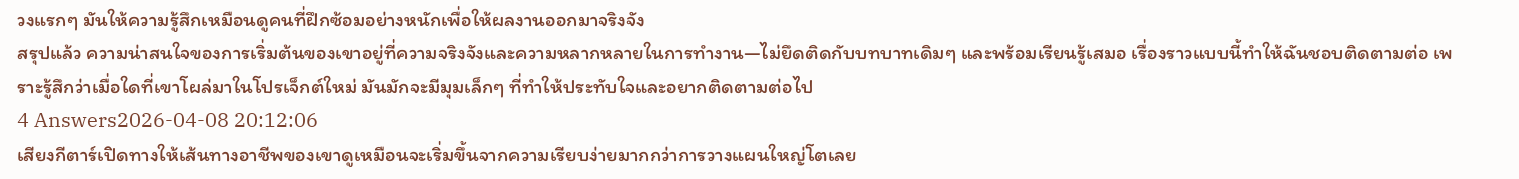วงแรกๆ มันให้ความรู้สึกเหมือนดูคนที่ฝึกซ้อมอย่างหนักเพื่อให้ผลงานออกมาจริงจัง
สรุปแล้ว ความน่าสนใจของการเริ่มต้นของเขาอยู่ที่ความจริงจังและความหลากหลายในการทำงาน—ไม่ยึดติดกับบทบาทเดิมๆ และพร้อมเรียนรู้เสมอ เรื่องราวแบบนี้ทำให้ฉันชอบติดตามต่อ เพราะรู้สึกว่าเมื่อใดที่เขาโผล่มาในโปรเจ็กต์ใหม่ มันมักจะมีมุมเล็กๆ ที่ทำให้ประทับใจและอยากติดตามต่อไป
4 Answers2026-04-08 20:12:06
เสียงกีตาร์เปิดทางให้เส้นทางอาชีพของเขาดูเหมือนจะเริ่มขึ้นจากความเรียบง่ายมากกว่าการวางแผนใหญ่โตเลย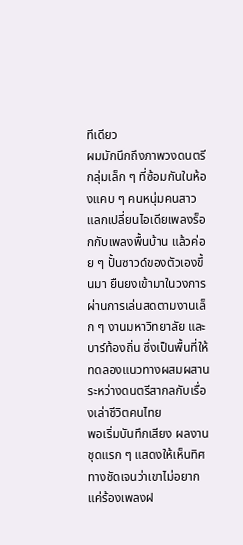ทีเดียว
ผมมักนึกถึงภาพวงดนตรีกลุ่มเล็ก ๆ ที่ซ้อมกันในห้องแคบ ๆ คนหนุ่มคนสาวแลกเปลี่ยนไอเดียเพลงร็อกกับเพลงพื้นบ้าน แล้วค่อย ๆ ปั้นซาวด์ของตัวเองขึ้นมา ยืนยงเข้ามาในวงการผ่านการเล่นสดตามงานเล็ก ๆ งานมหาวิทยาลัย และบาร์ท้องถิ่น ซึ่งเป็นพื้นที่ให้ทดลองแนวทางผสมผสานระหว่างดนตรีสากลกับเรื่องเล่าชีวิตคนไทย
พอเริ่มบันทึกเสียง ผลงานชุดแรก ๆ แสดงให้เห็นทิศทางชัดเจนว่าเขาไม่อยากแค่ร้องเพลงฝ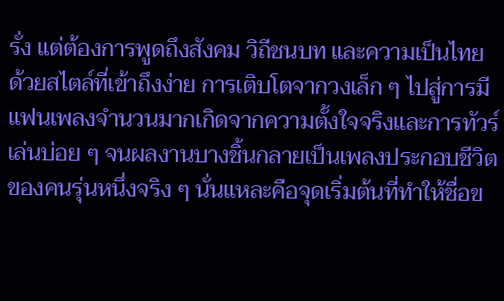รั่ง แต่ต้องการพูดถึงสังคม วิถีชนบท และความเป็นไทย ด้วยสไตล์ที่เข้าถึงง่าย การเติบโตจากวงเล็ก ๆ ไปสู่การมีแฟนเพลงจำนวนมากเกิดจากความตั้งใจจริงและการทัวร์เล่นบ่อย ๆ จนผลงานบางชิ้นกลายเป็นเพลงประกอบชีวิตของคนรุ่นหนึ่งจริง ๆ นั่นแหละคือจุดเริ่มต้นที่ทำให้ชื่อข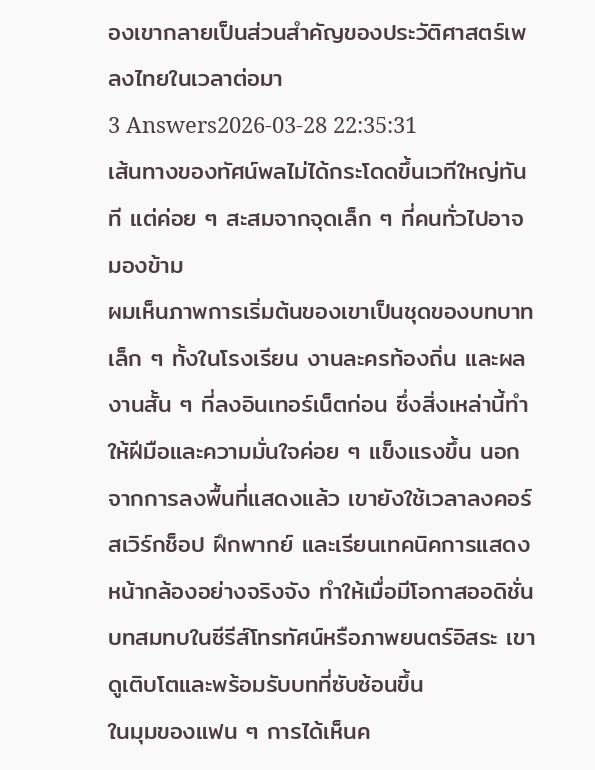องเขากลายเป็นส่วนสำคัญของประวัติศาสตร์เพลงไทยในเวลาต่อมา
3 Answers2026-03-28 22:35:31
เส้นทางของทัศน์พลไม่ได้กระโดดขึ้นเวทีใหญ่ทันที แต่ค่อย ๆ สะสมจากจุดเล็ก ๆ ที่คนทั่วไปอาจมองข้าม
ผมเห็นภาพการเริ่มต้นของเขาเป็นชุดของบทบาทเล็ก ๆ ทั้งในโรงเรียน งานละครท้องถิ่น และผลงานสั้น ๆ ที่ลงอินเทอร์เน็ตก่อน ซึ่งสิ่งเหล่านี้ทำให้ฝีมือและความมั่นใจค่อย ๆ แข็งแรงขึ้น นอกจากการลงพื้นที่แสดงแล้ว เขายังใช้เวลาลงคอร์สเวิร์กช็อป ฝึกพากย์ และเรียนเทคนิคการแสดงหน้ากล้องอย่างจริงจัง ทำให้เมื่อมีโอกาสออดิชั่นบทสมทบในซีรีส์โทรทัศน์หรือภาพยนตร์อิสระ เขาดูเติบโตและพร้อมรับบทที่ซับซ้อนขึ้น
ในมุมของแฟน ๆ การได้เห็นค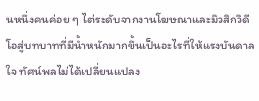นหนึ่งคนค่อย ๆ ไต่ระดับจากงานโฆษณาและมิวสิกวิดีโอสู่บทบาทที่มีน้ำหนักมากขึ้นเป็นอะไรที่ให้แรงบันดาลใจ ทัศน์พลไม่ได้เปลี่ยนแปลง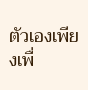ตัวเองเพียงเพื่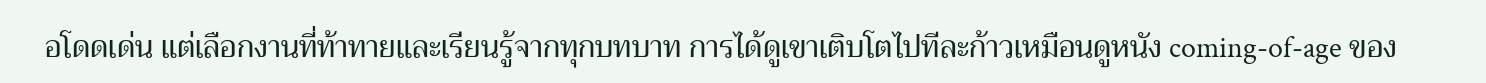อโดดเด่น แต่เลือกงานที่ท้าทายและเรียนรู้จากทุกบทบาท การได้ดูเขาเติบโตไปทีละก้าวเหมือนดูหนัง coming-of-age ของ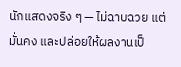นักแสดงจริง ๆ — ไม่ฉาบฉวย แต่มั่นคง และปล่อยให้ผลงานเป็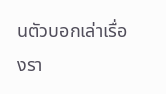นตัวบอกเล่าเรื่องรา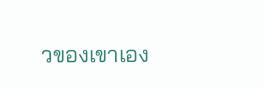วของเขาเอง